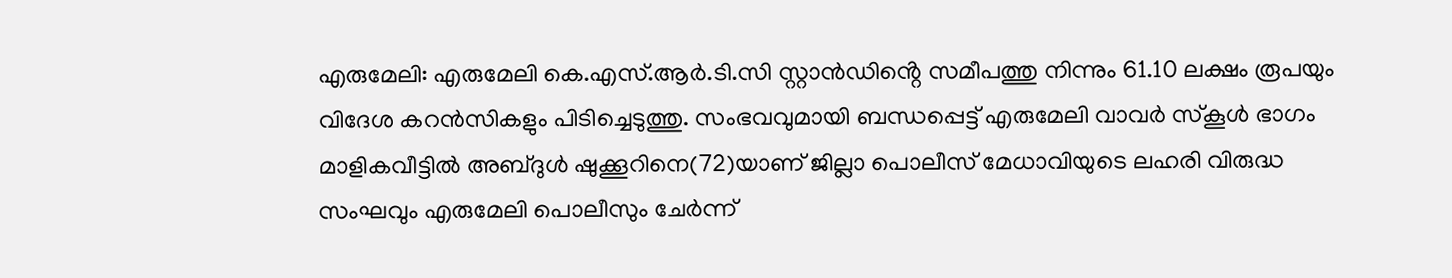എരുമേലി: എരുമേലി കെ.എസ്.ആർ.ടി.സി സ്റ്റാൻഡിൻ്റെ സമീപത്തു നിന്നും 61.10 ലക്ഷം രൂപയും വിദേശ കറൻസികളും പിടിച്ചെടുത്തു. സംഭവവുമായി ബന്ധപ്പെട്ട് എരുമേലി വാവർ സ്കൂൾ ഭാഗം മാളികവീട്ടിൽ അബ്ദുൾ ഷുക്കൂറിനെ(72)യാണ് ജില്ലാ പൊലീസ് മേധാവിയുടെ ലഹരി വിരുദ്ധ സംഘവും എരുമേലി പൊലീസും ചേർന്ന്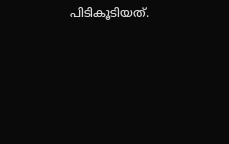പിടികൂടിയത്.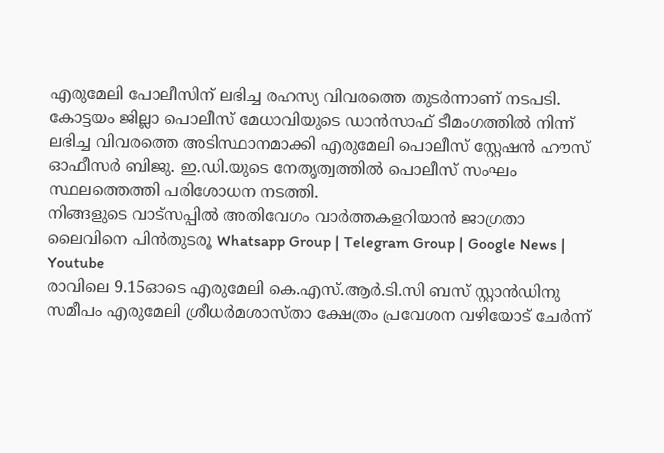എരുമേലി പോലീസിന് ലഭിച്ച രഹസ്യ വിവരത്തെ തുടർന്നാണ് നടപടി.
കോട്ടയം ജില്ലാ പൊലീസ് മേധാവിയുടെ ഡാൻസാഫ് ടീമംഗത്തിൽ നിന്ന് ലഭിച്ച വിവരത്തെ അടിസ്ഥാനമാക്കി എരുമേലി പൊലീസ് സ്റ്റേഷൻ ഹൗസ് ഓഫീസർ ബിജു. ഇ.ഡി.യുടെ നേതൃത്വത്തിൽ പൊലീസ് സംഘം സ്ഥലത്തെത്തി പരിശോധന നടത്തി.
നിങ്ങളുടെ വാട്സപ്പിൽ അതിവേഗം വാർത്തകളറിയാൻ ജാഗ്രതാ ലൈവിനെ പിൻതുടരൂ Whatsapp Group | Telegram Group | Google News | Youtube
രാവിലെ 9.15ഓടെ എരുമേലി കെ.എസ്.ആർ.ടി.സി ബസ് സ്റ്റാൻഡിനു സമീപം എരുമേലി ശ്രീധർമശാസ്താ ക്ഷേത്രം പ്രവേശന വഴിയോട് ചേർന്ന്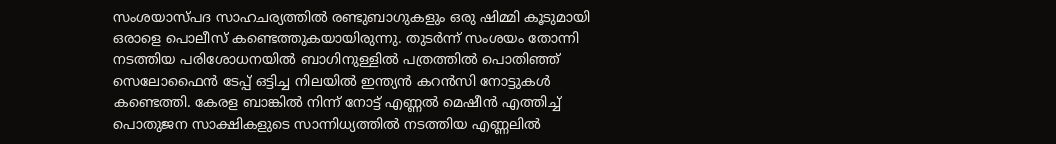സംശയാസ്പദ സാഹചര്യത്തിൽ രണ്ടുബാഗുകളും ഒരു ഷിമ്മി കൂടുമായി ഒരാളെ പൊലീസ് കണ്ടെത്തുകയായിരുന്നു. തുടർന്ന് സംശയം തോന്നി നടത്തിയ പരിശോധനയിൽ ബാഗിനുള്ളിൽ പത്രത്തിൽ പൊതിഞ്ഞ് സെലോഫൈൻ ടേപ്പ് ഒട്ടിച്ച നിലയിൽ ഇന്ത്യൻ കറൻസി നോട്ടുകൾ കണ്ടെത്തി. കേരള ബാങ്കിൽ നിന്ന് നോട്ട് എണ്ണൽ മെഷീൻ എത്തിച്ച് പൊതുജന സാക്ഷികളുടെ സാന്നിധ്യത്തിൽ നടത്തിയ എണ്ണലിൽ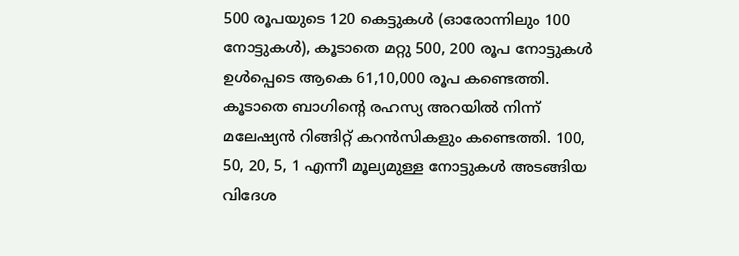500 രൂപയുടെ 120 കെട്ടുകൾ (ഓരോന്നിലും 100 നോട്ടുകൾ), കൂടാതെ മറ്റു 500, 200 രൂപ നോട്ടുകൾ ഉൾപ്പെടെ ആകെ 61,10,000 രൂപ കണ്ടെത്തി.
കൂടാതെ ബാഗിന്റെ രഹസ്യ അറയിൽ നിന്ന് മലേഷ്യൻ റിങ്ങിറ്റ് കറൻസികളും കണ്ടെത്തി. 100, 50, 20, 5, 1 എന്നീ മൂല്യമുള്ള നോട്ടുകൾ അടങ്ങിയ വിദേശ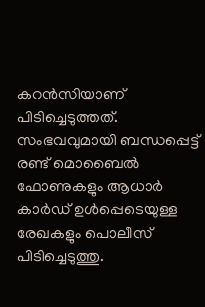കറൻസിയാണ് പിടിച്ചെടുത്തത്. സംഭവവുമായി ബന്ധപ്പെട്ട് രണ്ട് മൊബൈൽ ഫോണുകളും ആധാർ കാർഡ് ഉൾപ്പെടെയുള്ള രേഖകളും പൊലീസ് പിടിച്ചെടുത്തു.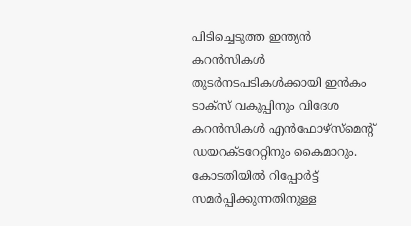പിടിച്ചെടുത്ത ഇന്ത്യൻ കറൻസികൾ തുടർനടപടികൾക്കായി ഇൻകം ടാക്സ് വകുപ്പിനും വിദേശ കറൻസികൾ എൻഫോഴ്സ്മെന്റ് ഡയറക്ടറേറ്റിനും കൈമാറും. കോടതിയിൽ റിപ്പോർട്ട് സമർപ്പിക്കുന്നതിനുള്ള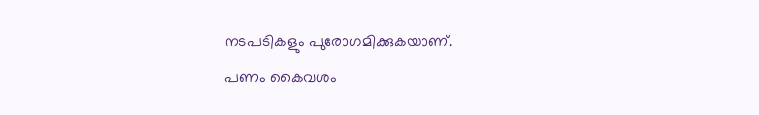നടപടികളും പുരോഗമിക്കുകയാണ്.
പണം കൈവശം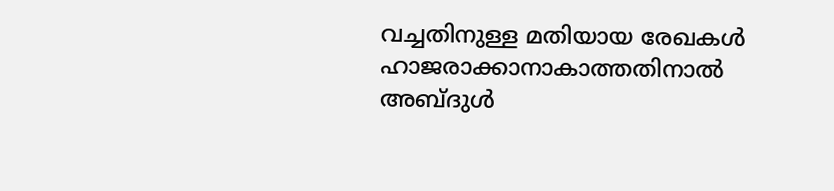വച്ചതിനുള്ള മതിയായ രേഖകൾ ഹാജരാക്കാനാകാത്തതിനാൽ അബ്ദുൾ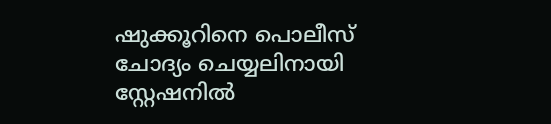ഷുക്കൂറിനെ പൊലീസ് ചോദ്യം ചെയ്യലിനായി സ്റ്റേഷനിൽ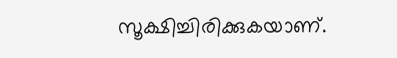സൂക്ഷിച്ചിരിക്കുകയാണ്.